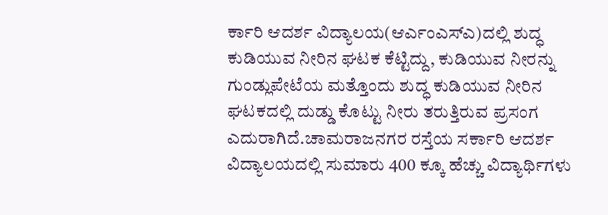ರ್ಕಾರಿ ಆದರ್ಶ ವಿದ್ಯಾಲಯ(ಆರ್ಎಂಎಸ್ಎ)ದಲ್ಲಿ ಶುದ್ಧ ಕುಡಿಯುವ ನೀರಿನ ಘಟಕ ಕೆಟ್ಟಿದ್ದು, ಕುಡಿಯುವ ನೀರನ್ನು ಗುಂಡ್ಲುಪೇಟೆಯ ಮತ್ತೊಂದು ಶುದ್ಧ ಕುಡಿಯುವ ನೀರಿನ ಘಟಕದಲ್ಲಿ ದುಡ್ಡು ಕೊಟ್ಟು ನೀರು ತರುತ್ತಿರುವ ಪ್ರಸಂಗ ಎದುರಾಗಿದೆ.ಚಾಮರಾಜನಗರ ರಸ್ತೆಯ ಸರ್ಕಾರಿ ಆದರ್ಶ ವಿದ್ಯಾಲಯದಲ್ಲಿ ಸುಮಾರು 400 ಕ್ಕೂ ಹೆಚ್ಚು ವಿದ್ಯಾರ್ಥಿಗಳು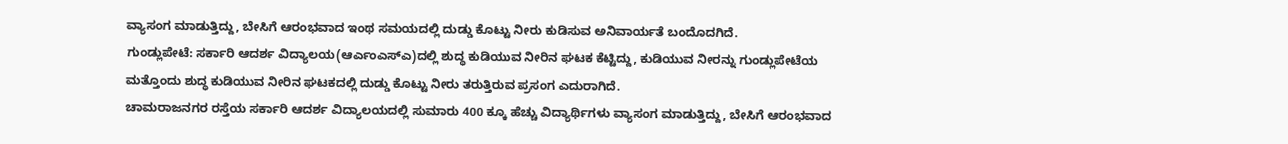ವ್ಯಾಸಂಗ ಮಾಡುತ್ತಿದ್ದು, ಬೇಸಿಗೆ ಆರಂಭವಾದ ಇಂಥ ಸಮಯದಲ್ಲಿ ದುಡ್ಡು ಕೊಟ್ಟು ನೀರು ಕುಡಿಸುವ ಅನಿವಾರ್ಯತೆ ಬಂದೊದಗಿದೆ.
ಗುಂಡ್ಲುಪೇಟೆ: ಸರ್ಕಾರಿ ಆದರ್ಶ ವಿದ್ಯಾಲಯ(ಆರ್ಎಂಎಸ್ಎ)ದಲ್ಲಿ ಶುದ್ಧ ಕುಡಿಯುವ ನೀರಿನ ಘಟಕ ಕೆಟ್ಟಿದ್ದು, ಕುಡಿಯುವ ನೀರನ್ನು ಗುಂಡ್ಲುಪೇಟೆಯ ಮತ್ತೊಂದು ಶುದ್ಧ ಕುಡಿಯುವ ನೀರಿನ ಘಟಕದಲ್ಲಿ ದುಡ್ಡು ಕೊಟ್ಟು ನೀರು ತರುತ್ತಿರುವ ಪ್ರಸಂಗ ಎದುರಾಗಿದೆ.
ಚಾಮರಾಜನಗರ ರಸ್ತೆಯ ಸರ್ಕಾರಿ ಆದರ್ಶ ವಿದ್ಯಾಲಯದಲ್ಲಿ ಸುಮಾರು 400 ಕ್ಕೂ ಹೆಚ್ಚು ವಿದ್ಯಾರ್ಥಿಗಳು ವ್ಯಾಸಂಗ ಮಾಡುತ್ತಿದ್ದು, ಬೇಸಿಗೆ ಆರಂಭವಾದ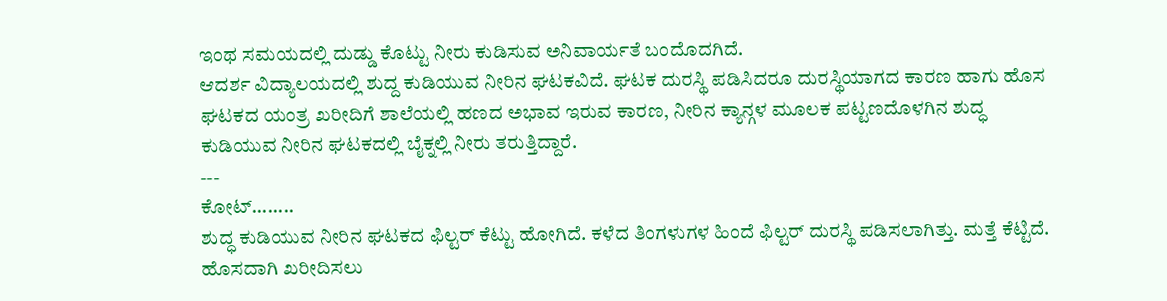ಇಂಥ ಸಮಯದಲ್ಲಿ ದುಡ್ಡು ಕೊಟ್ಟು ನೀರು ಕುಡಿಸುವ ಅನಿವಾರ್ಯತೆ ಬಂದೊದಗಿದೆ.
ಆದರ್ಶ ವಿದ್ಯಾಲಯದಲ್ಲಿ ಶುದ್ದ ಕುಡಿಯುವ ನೀರಿನ ಘಟಕವಿದೆ. ಘಟಕ ದುರಸ್ಥಿ ಪಡಿಸಿದರೂ ದುರಸ್ಥಿಯಾಗದ ಕಾರಣ ಹಾಗು ಹೊಸ ಘಟಕದ ಯಂತ್ರ ಖರೀದಿಗೆ ಶಾಲೆಯಲ್ಲಿ ಹಣದ ಅಭಾವ ಇರುವ ಕಾರಣ, ನೀರಿನ ಕ್ಯಾನ್ಗಳ ಮೂಲಕ ಪಟ್ಟಣದೊಳಗಿನ ಶುದ್ಧ ಕುಡಿಯುವ ನೀರಿನ ಘಟಕದಲ್ಲಿ ಬೈಕ್ನಲ್ಲಿ ನೀರು ತರುತ್ತಿದ್ದಾರೆ.
---
ಕೋಟ್........
ಶುದ್ಧ ಕುಡಿಯುವ ನೀರಿನ ಘಟಕದ ಫಿಲ್ಟರ್ ಕೆಟ್ಟು ಹೋಗಿದೆ. ಕಳೆದ ತಿಂಗಳುಗಳ ಹಿಂದೆ ಫಿಲ್ಟರ್ ದುರಸ್ಥಿ ಪಡಿಸಲಾಗಿತ್ತು. ಮತ್ತೆ ಕೆಟ್ಟಿದೆ. ಹೊಸದಾಗಿ ಖರೀದಿಸಲು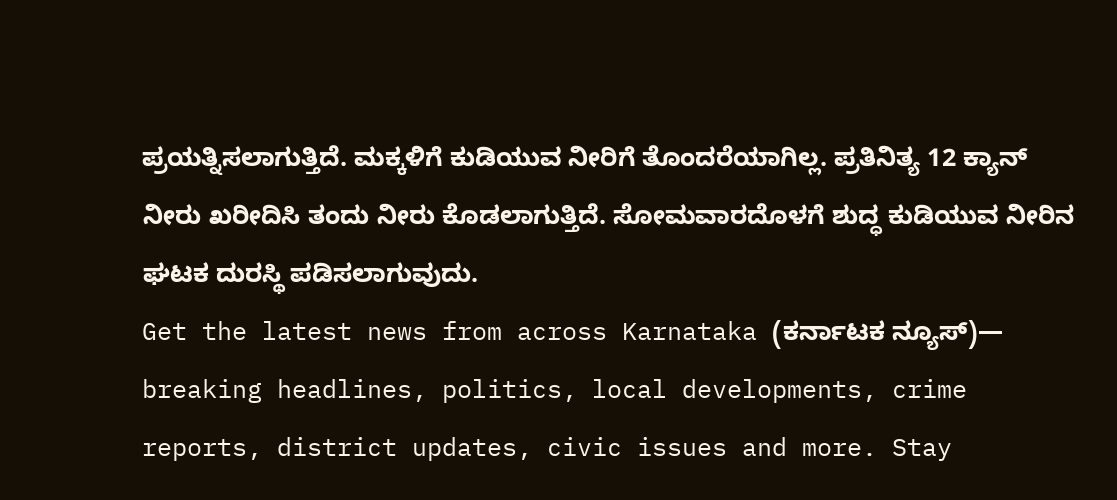ಪ್ರಯತ್ನಿಸಲಾಗುತ್ತಿದೆ. ಮಕ್ಕಳಿಗೆ ಕುಡಿಯುವ ನೀರಿಗೆ ತೊಂದರೆಯಾಗಿಲ್ಲ. ಪ್ರತಿನಿತ್ಯ 12 ಕ್ಯಾನ್ ನೀರು ಖರೀದಿಸಿ ತಂದು ನೀರು ಕೊಡಲಾಗುತ್ತಿದೆ. ಸೋಮವಾರದೊಳಗೆ ಶುದ್ಧ ಕುಡಿಯುವ ನೀರಿನ ಘಟಕ ದುರಸ್ಥಿ ಪಡಿಸಲಾಗುವುದು.
Get the latest news from across Karnataka (ಕರ್ನಾಟಕ ನ್ಯೂಸ್)— breaking headlines, politics, local developments, crime reports, district updates, civic issues and more. Stay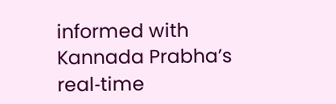informed with Kannada Prabha’s real‑time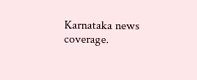Karnataka news coverage.